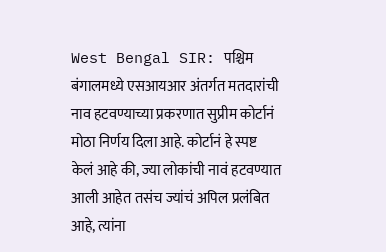West Bengal SIR: पश्चिम बंगालमध्ये एसआयआर अंतर्गत मतदारांची नाव हटवण्याच्या प्रकरणात सुप्रीम कोर्टानं मोठा निर्णय दिला आहे. कोर्टानं हे स्पष्ट केलं आहे की, ज्या लोकांची नावं हटवण्यात आली आहेत तसंच ज्यांचं अपिल प्रलंबित आहे, त्यांना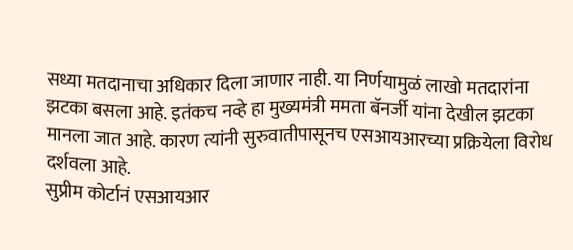सध्या मतदानाचा अधिकार दिला जाणार नाही. या निर्णयामुळं लाखो मतदारांना झटका बसला आहे. इतंकच नव्हे हा मुख्यमंत्री ममता बॅनर्जी यांना देखील झटका मानला जात आहे. कारण त्यांनी सुरुवातीपासूनच एसआयआरच्या प्रक्रियेला विरोध दर्शवला आहे.
सुप्रीम कोर्टानं एसआयआर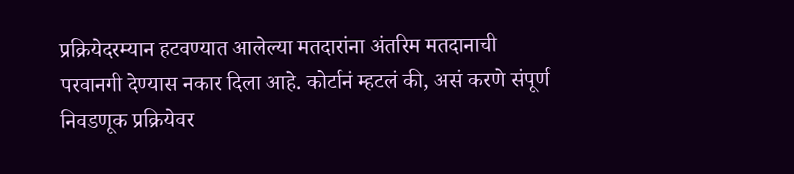प्रक्रियेदरम्यान हटवण्यात आलेल्या मतदारांना अंतरिम मतदानाची परवानगी देण्यास नकार दिला आहे. कोर्टानं म्हटलं की, असं करणे संपूर्ण निवडणूक प्रक्रियेवर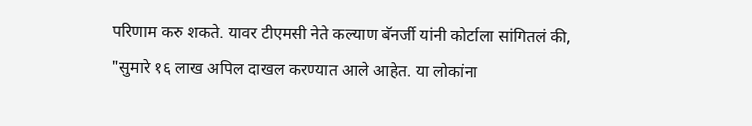परिणाम करु शकते. यावर टीएमसी नेते कल्याण बॅनर्जी यांनी कोर्टाला सांगितलं की, "सुमारे १६ लाख अपिल दाखल करण्यात आले आहेत. या लोकांना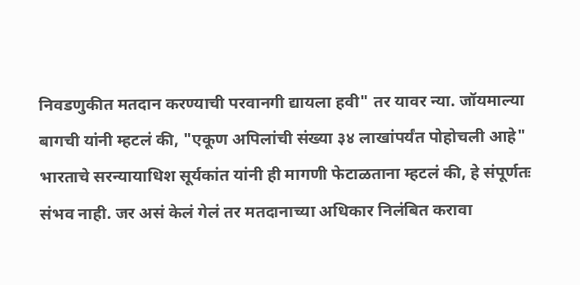निवडणुकीत मतदान करण्याची परवानगी द्यायला हवी" तर यावर न्या. जॉयमाल्या बागची यांनी म्हटलं की, "एकूण अपिलांची संख्या ३४ लाखांपर्यंत पोहोचली आहे"
भारताचे सरन्यायाधिश सूर्यकांत यांनी ही मागणी फेटाळताना म्हटलं की, हे संपूर्णतः संभव नाही. जर असं केलं गेलं तर मतदानाच्या अधिकार निलंबित करावा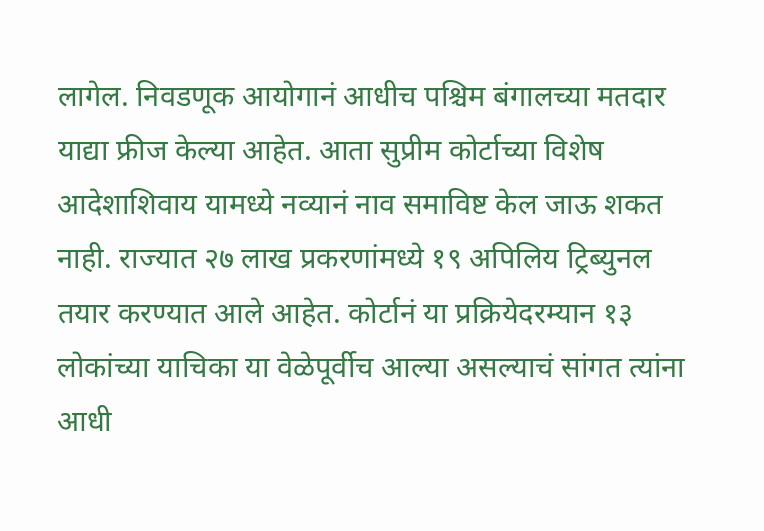लागेल. निवडणूक आयोगानं आधीच पश्चिम बंगालच्या मतदार याद्या फ्रीज केल्या आहेत. आता सुप्रीम कोर्टाच्या विशेष आदेशाशिवाय यामध्ये नव्यानं नाव समाविष्ट केल जाऊ शकत नाही. राज्यात २७ लाख प्रकरणांमध्ये १९ अपिलिय ट्रिब्युनल तयार करण्यात आले आहेत. कोर्टानं या प्रक्रियेदरम्यान १३ लोकांच्या याचिका या वेळेपूर्वीच आल्या असल्याचं सांगत त्यांना आधी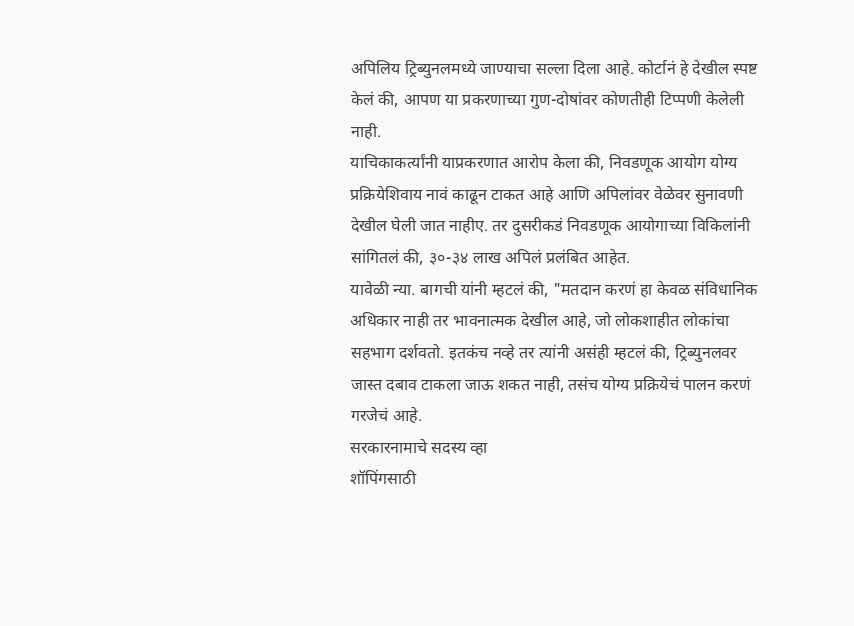अपिलिय ट्रिब्युनलमध्ये जाण्याचा सल्ला दिला आहे. कोर्टानं हे देखील स्पष्ट केलं की, आपण या प्रकरणाच्या गुण-दोषांवर कोणतीही टिप्पणी केलेली नाही.
याचिकाकर्त्यांनी याप्रकरणात आरोप केला की, निवडणूक आयोग योग्य प्रक्रियेशिवाय नावं काढून टाकत आहे आणि अपिलांवर वेळेवर सुनावणी देखील घेली जात नाहीए. तर दुसरीकडं निवडणूक आयोगाच्या विकिलांनी सांगितलं की, ३०-३४ लाख अपिलं प्रलंबित आहेत.
यावेळी न्या. बागची यांनी म्हटलं की, "मतदान करणं हा केवळ संविधानिक अधिकार नाही तर भावनात्मक देखील आहे, जो लोकशाहीत लोकांचा सहभाग दर्शवतो. इतकंच नव्हे तर त्यांनी असंही म्हटलं की, ट्रिब्युनलवर जास्त दबाव टाकला जाऊ शकत नाही, तसंच योग्य प्रक्रियेचं पालन करणं गरजेचं आहे.
सरकारनामाचे सदस्य व्हा
शॉपिंगसाठी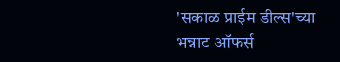'सकाळ प्राईम डील्स'च्या भन्नाट ऑफर्स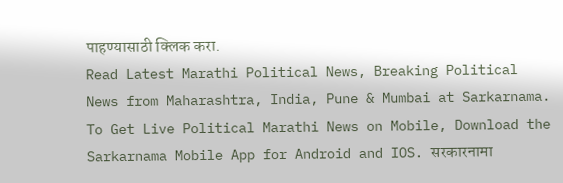पाहण्यासाठी क्लिक करा.
Read Latest Marathi Political News, Breaking Political News from Maharashtra, India, Pune & Mumbai at Sarkarnama. To Get Live Political Marathi News on Mobile, Download the Sarkarnama Mobile App for Android and IOS. सरकारनामा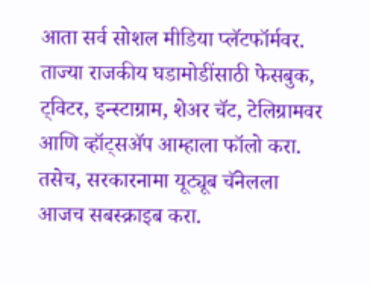आता सर्व सोशल मीडिया प्लॅटफॉर्मवर. ताज्या राजकीय घडामोडींसाठी फेसबुक, ट्विटर, इन्स्टाग्राम, शेअर चॅट, टेलिग्रामवर आणि व्हॉट्सॲप आम्हाला फॉलो करा. तसेच, सरकारनामा यूट्यूब चॅनेलला आजच सबस्क्राइब करा.